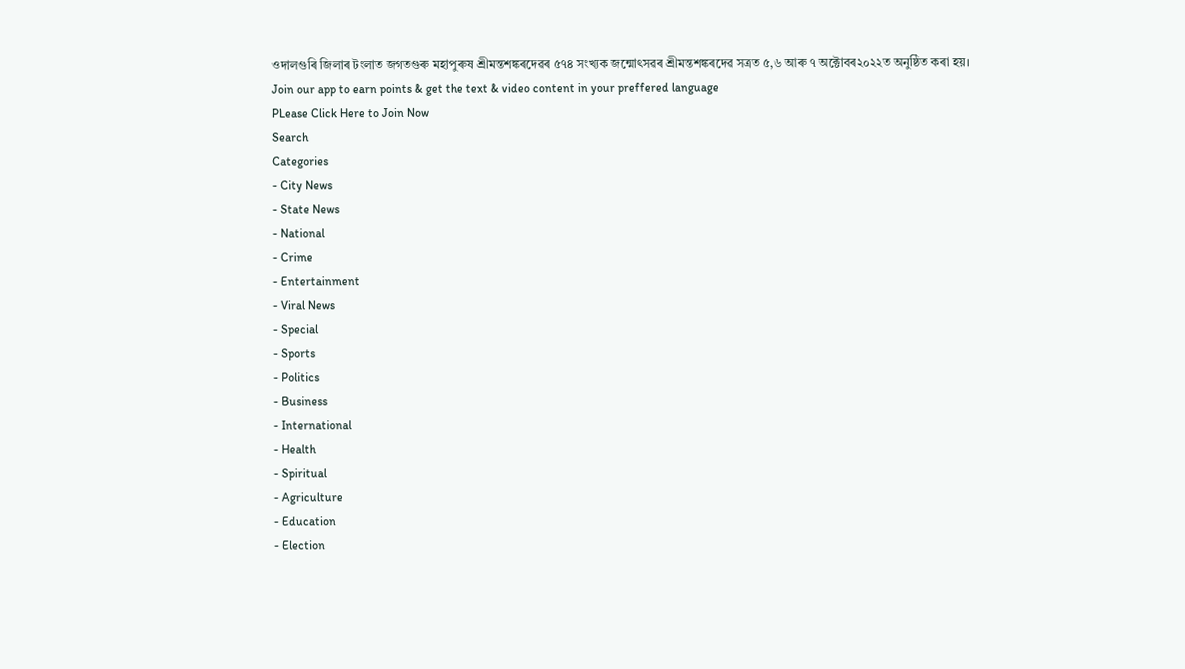ওদালগুৰি জিলাৰ টংলাত জগতগুৰু মহাপুৰুষ শ্ৰীমন্তশঙ্কৰদেৱৰ ৫৭৪ সংখ্যক জন্মোৎসৱৰ শ্ৰীমন্তশঙ্কৰদেৱ সত্ৰত ৫,৬ আৰু ৭ অক্টোবৰ২০২২ত অনুষ্ঠিত কৰা হয়।
Join our app to earn points & get the text & video content in your preffered language
PLease Click Here to Join Now
Search
Categories
- City News
- State News
- National
- Crime
- Entertainment
- Viral News
- Special
- Sports
- Politics
- Business
- International
- Health
- Spiritual
- Agriculture
- Education
- Election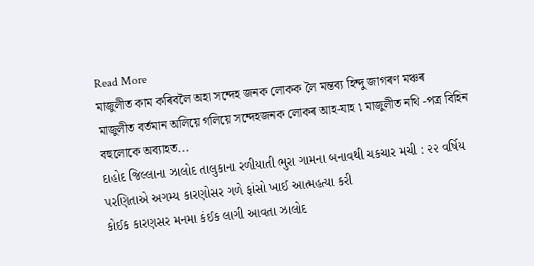Read More
মাজুলীত কাম কৰিবলৈ অহা সন্দেহ জনক লোকক লৈ মন্তব্য হিন্দু জাগৰণ মঞ্চৰ
মাজুলীত বৰ্তমান অলিয়ে গলিয়ে সন্দেহজনক লোকৰ আহ-যাহ ৷ মাজুলীত নথি -পত্ৰ বিহিন বহুলোকে অব্যাহত...
દાહોદ જિલ્લાના ઝાલોદ તાલુકાના રળીયાતી ભુરા ગામના બનાવથી ચકચાર મચી : ૨૨ વર્ષિય પરણિતાએ અગમ્ય કારણોસર ગળે ફાંસો ખાઈ આત્મહત્યા કરી
કોઈક કારણસર મનમા કંઈક લાગી આવતા ઝાલોદ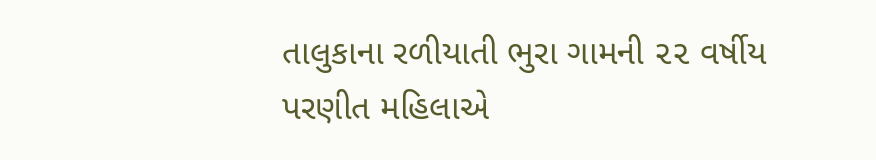તાલુકાના રળીયાતી ભુરા ગામની ૨૨ વર્ષીય પરણીત મહિલાએ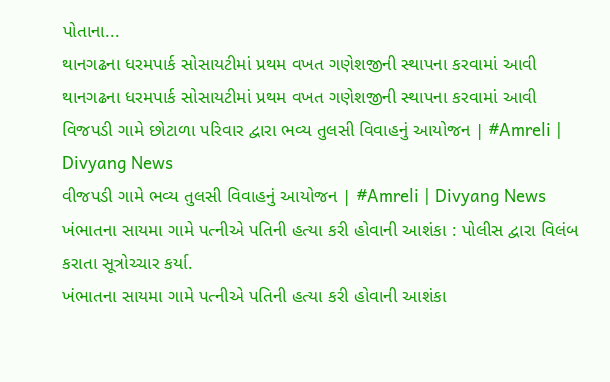પોતાના...
થાનગઢના ધરમપાર્ક સોસાયટીમાં પ્રથમ વખત ગણેશજીની સ્થાપના કરવામાં આવી
થાનગઢના ધરમપાર્ક સોસાયટીમાં પ્રથમ વખત ગણેશજીની સ્થાપના કરવામાં આવી
વિજપડી ગામે છોટાળા પરિવાર દ્વારા ભવ્ય તુલસી વિવાહનું આયોજન | #Amreli | Divyang News
વીજપડી ગામે ભવ્ય તુલસી વિવાહનું આયોજન | #Amreli | Divyang News
ખંભાતના સાયમા ગામે પત્નીએ પતિની હત્યા કરી હોવાની આશંકા : પોલીસ દ્વારા વિલંબ કરાતા સૂત્રોચ્ચાર કર્યા.
ખંભાતના સાયમા ગામે પત્નીએ પતિની હત્યા કરી હોવાની આશંકા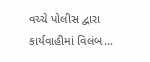વચ્ચે પોલીસ દ્વારા કાર્યવાહીમાં વિલંબ...